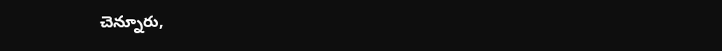చెన్నూరు,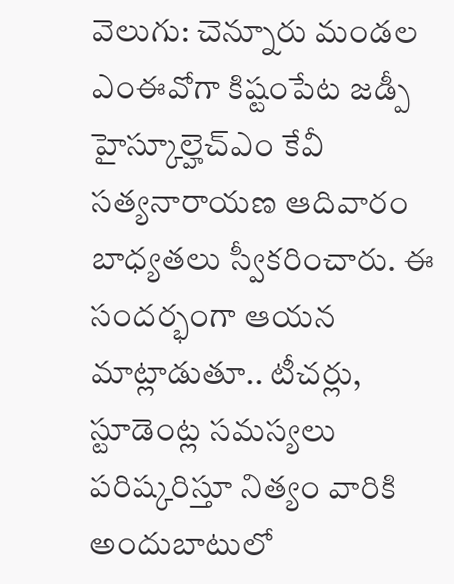వెలుగు: చెన్నూరు మండల ఎంఈవోగా కిష్టంపేట జడ్పీ హైస్కూల్హెచ్ఎం కేవీ సత్యనారాయణ ఆదివారం బాధ్యతలు స్వీకరించారు. ఈ సందర్భంగా ఆయన మాట్లాడుతూ.. టీచర్లు, స్టూడెంట్ల సమస్యలు పరిష్కరిస్తూ నిత్యం వారికి అందుబాటులో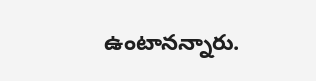ఉంటానన్నారు.